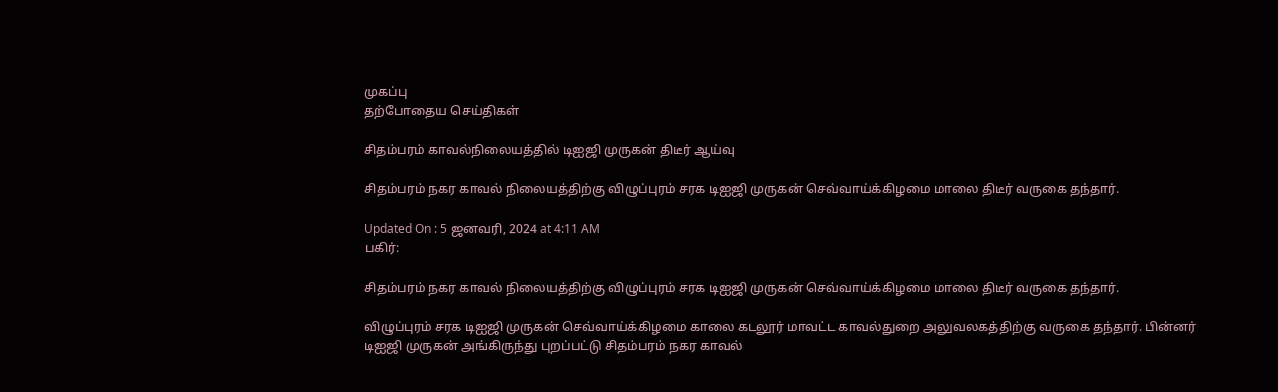முகப்பு
தற்போதைய செய்திகள்

சிதம்பரம் காவல்நிலையத்தில் டிஐஜி முருகன் திடீர் ஆய்வு

சிதம்பரம் நகர காவல் நிலையத்திற்கு விழுப்புரம் சரக டிஐஜி முருகன் செவ்வாய்க்கிழமை மாலை திடீர் வருகை தந்தார்.

Updated On : 5 ஜனவரி, 2024 at 4:11 AM
பகிர்:

சிதம்பரம் நகர காவல் நிலையத்திற்கு விழுப்புரம் சரக டிஐஜி முருகன் செவ்வாய்க்கிழமை மாலை திடீர் வருகை தந்தார்.

விழுப்புரம் சரக டிஐஜி முருகன் செவ்வாய்க்கிழமை காலை கடலூர் மாவட்ட காவல்துறை அலுவலகத்திற்கு வருகை தந்தார். பின்னர் டிஐஜி முருகன் அங்கிருந்து புறப்பட்டு சிதம்பரம் நகர காவல்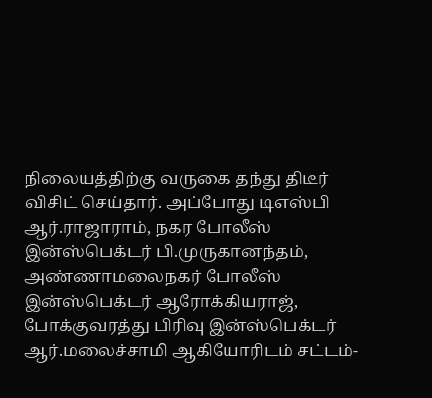நிலையத்திற்கு வருகை தந்து திடீர் விசிட் செய்தார். அப்போது டிஎஸ்பி ஆர்.ராஜாராம், நகர போலீஸ் இன்ஸ்பெக்டர் பி.முருகானந்தம், அண்ணாமலைநகர் போலீஸ் இன்ஸ்பெக்டர் ஆரோக்கியராஜ், போக்குவரத்து பிரிவு இன்ஸ்பெக்டர் ஆர்.மலைச்சாமி ஆகியோரிடம் சட்டம்-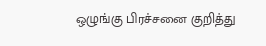ஒழுங்கு பிரச்சனை குறித்து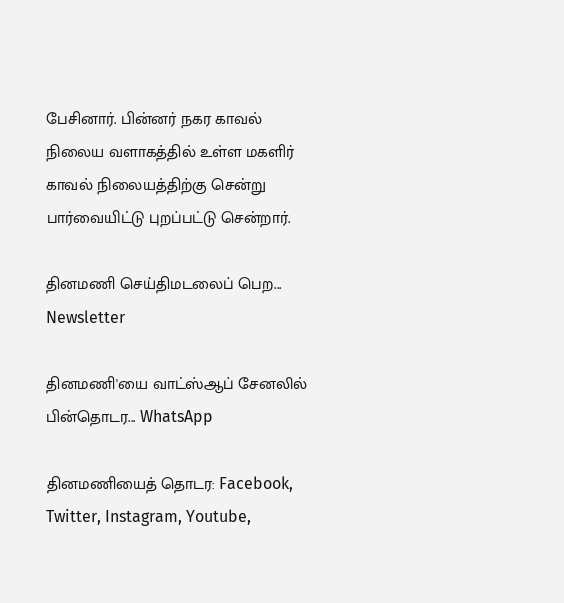பேசினார். பின்னர் நகர காவல் நிலைய வளாகத்தில் உள்ள மகளிர் காவல் நிலையத்திற்கு சென்று பார்வையிட்டு புறப்பட்டு சென்றார்.

தினமணி செய்திமடலைப் பெற... Newsletter

தினமணி'யை வாட்ஸ்ஆப் சேனலில் பின்தொடர... WhatsApp

தினமணியைத் தொடர: Facebook, Twitter, Instagram, Youtube,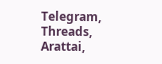Telegram, Threads, Arattai,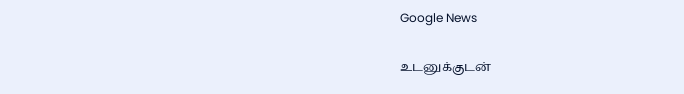Google News

உடனுக்குடன்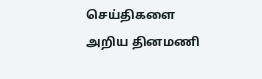செய்திகளை அறிய தினமணி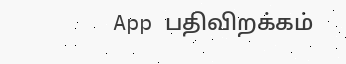App பதிவிறக்கம்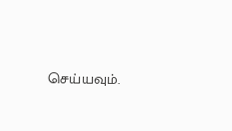செய்யவும்.